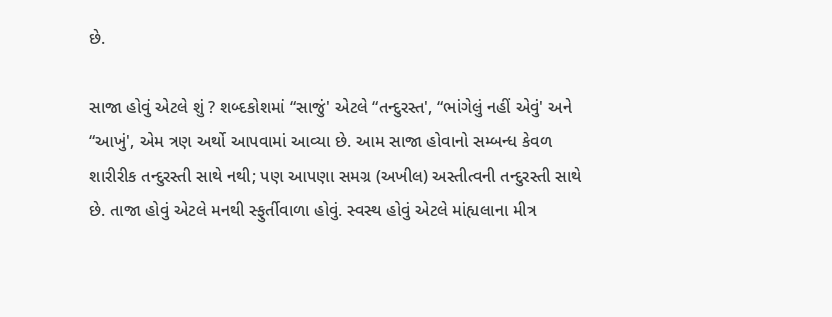છે.

સાજા હોવું એટલે શું ? શબ્દકોશમાં “સાજું' એટલે “તન્દુરસ્ત', “ભાંગેલું નહીં એવું' અને “આખું', એમ ત્રણ અર્થો આપવામાં આવ્યા છે. આમ સાજા હોવાનો સમ્બન્ધ કેવળ શારીરીક તન્દુરસ્તી સાથે નથી; પણ આપણા સમગ્ર (અખીલ) અસ્તીત્વની તન્દુરસ્તી સાથે છે. તાજા હોવું એટલે મનથી સ્ફુર્તીવાળા હોવું. સ્વસ્થ હોવું એટલે માંહ્યલાના મીત્ર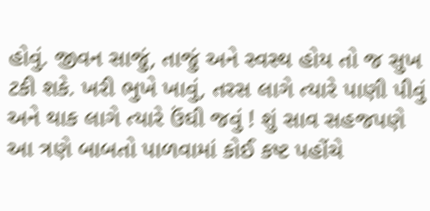હોવું. જીવન સાજું, તાજું અને સ્વસ્થ હોય તો જ સુખ ટકી શકે. ખરી ભુખે ખાવું, તરસ લાગે ત્યારે પાણી પીવું અને થાક લાગે ત્યારે ઉંઘી જવું ! શું સાવ સહજપણે આ ત્રણે બાબતો પાળવામાં કોઈ કષ્ટ પહોંચે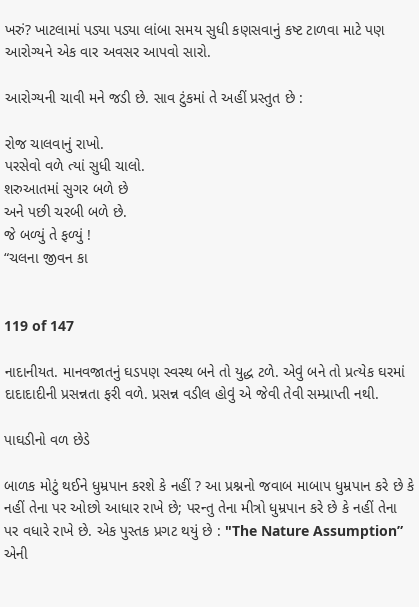ખરું? ખાટલામાં પડ્યા પડ્યા લાંબા સમય સુધી કણસવાનું કષ્ટ ટાળવા માટે પણ આરોગ્યને એક વાર અવસર આપવો સારો.

આરોગ્યની ચાવી મને જડી છે. સાવ ટુંકમાં તે અહીં પ્રસ્‍તુત છે :

રોજ ચાલવાનું રાખો.
પરસેવો વળે ત્યાં સુધી ચાલો.
શરુઆતમાં સુગર બળે છે
અને પછી ચરબી બળે છે.
જે બળ્યું તે ફળ્યું !
“ચલના જીવન કા


119 of 147

નાદાનીયત. માનવજાતનું ઘડપણ સ્વસ્થ બને તો યુદ્ધ ટળે. એવું બને તો પ્રત્યેક ઘરમાં દાદાદાદીની પ્રસન્નતા ફરી વળે. પ્રસન્ન વડીલ હોવું એ જેવી તેવી સમ્પ્રાપ્તી નથી.

પાઘડીનો વળ છેડે

બાળક મોટું થઈને ધુમ્રપાન કરશે કે નહીં ? આ પ્રશ્નનો જવાબ માબાપ ધુમ્રપાન કરે છે કે નહીં તેના પર ઓછો આધાર રાખે છે; પરન્તુ તેના મીત્રો ધુમ્રપાન કરે છે કે નહીં તેના પર વધારે રાખે છે. એક પુસ્તક પ્રગટ થયું છે : "The Nature Assumption” એની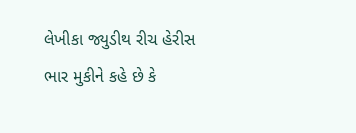લેખીકા જ્યુડીથ રીચ હેરીસ ભાર મુકીને કહે છે કે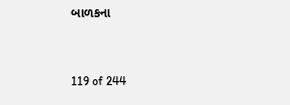બાળકના


119 of 244